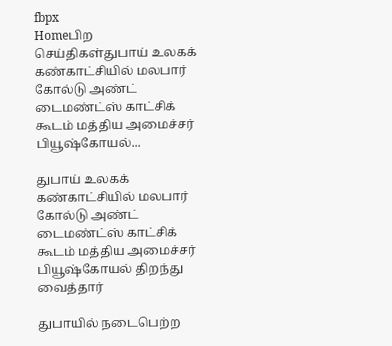fbpx
Homeபிற செய்திகள்துபாய் உலகக் கண்காட்சியில் மலபார் கோல்டு அண்ட் டைமண்ட்ஸ் காட்சிக் கூடம் மத்திய அமைச்சர் பியூஷ்கோயல்...

துபாய் உலகக் கண்காட்சியில் மலபார் கோல்டு அண்ட் டைமண்ட்ஸ் காட்சிக் கூடம் மத்திய அமைச்சர் பியூஷ்கோயல் திறந்து வைத்தார்

துபாயில் நடைபெற்ற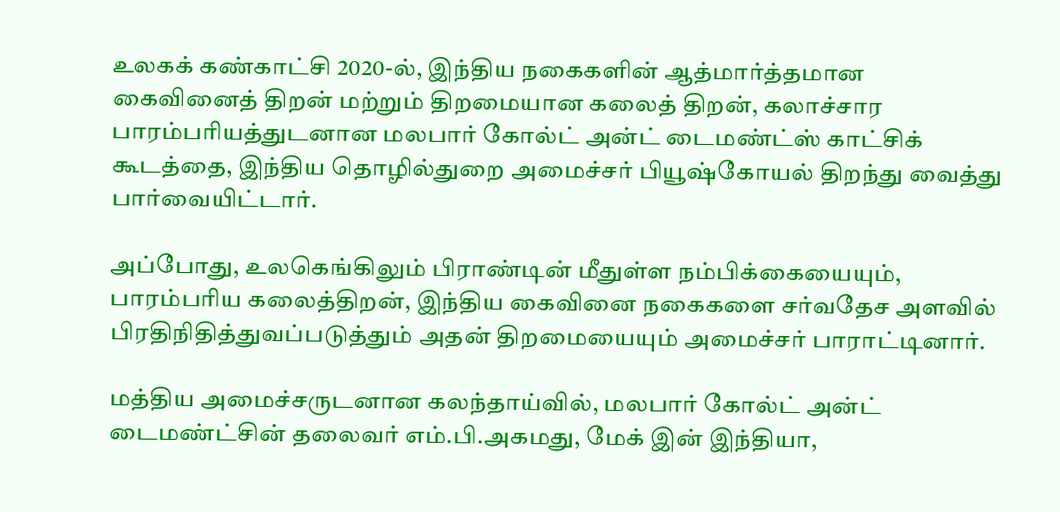உலகக் கண்காட்சி 2020-ல், இந்திய நகைகளின் ஆத்மார்த்தமான கைவினைத் திறன் மற்றும் திறமையான கலைத் திறன், கலாச்சார பாரம்பரியத்துடனான மலபார் கோல்ட் அன்ட் டைமண்ட்ஸ் காட்சிக் கூடத்தை, இந்திய தொழில்துறை அமைச்சர் பியூஷ்கோயல் திறந்து வைத்து பார்வையிட்டார்.

அப்போது, உலகெங்கிலும் பிராண்டின் மீதுள்ள நம்பிக்கையையும், பாரம்பரிய கலைத்திறன், இந்திய கைவினை நகைகளை சர்வதேச அளவில் பிரதிநிதித்துவப்படுத்தும் அதன் திறமையையும் அமைச்சர் பாராட்டினார்.

மத்திய அமைச்சருடனான கலந்தாய்வில், மலபார் கோல்ட் அன்ட் டைமண்ட்சின் தலைவர் எம்.பி.அகமது, மேக் இன் இந்தியா,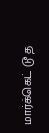மார்க்கெட் டூ த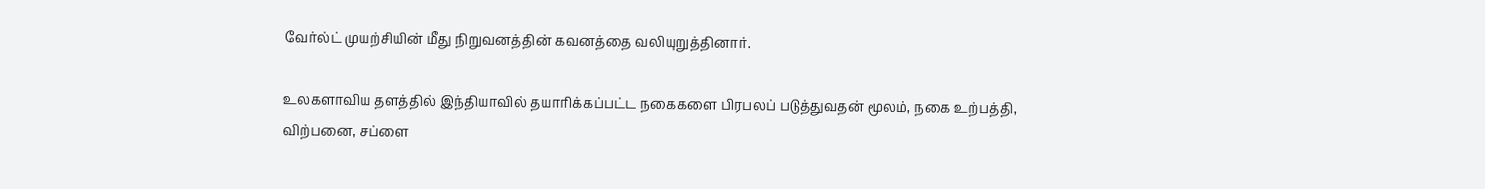வேர்ல்ட் முயற்சியின் மீது நிறுவனத்தின் கவனத்தை வலியுறுத்தினார்.

உலகளாவிய தளத்தில் இந்தியாவில் தயாரிக்கப்பட்ட நகைகளை பிரபலப் படுத்துவதன் மூலம், நகை உற்பத்தி, விற்பனை, சப்ளை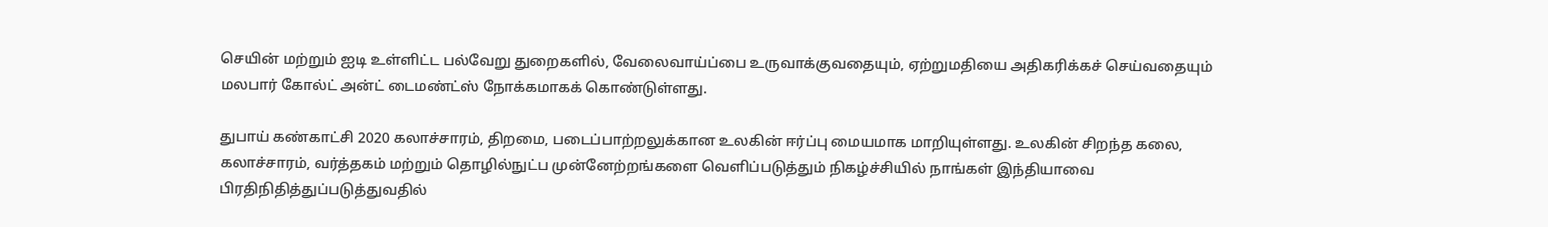செயின் மற்றும் ஐடி உள்ளிட்ட பல்வேறு துறைகளில், வேலைவாய்ப்பை உருவாக்குவதையும், ஏற்றுமதியை அதிகரிக்கச் செய்வதையும் மலபார் கோல்ட் அன்ட் டைமண்ட்ஸ் நோக்கமாகக் கொண்டுள்ளது.

துபாய் கண்காட்சி 2020 கலாச்சாரம், திறமை, படைப்பாற்றலுக்கான உலகின் ஈர்ப்பு மையமாக மாறியுள்ளது. உலகின் சிறந்த கலை, கலாச்சாரம், வர்த்தகம் மற்றும் தொழில்நுட்ப முன்னேற்றங்களை வெளிப்படுத்தும் நிகழ்ச்சியில் நாங்கள் இந்தியாவை பிரதிநிதித்துப்படுத்துவதில்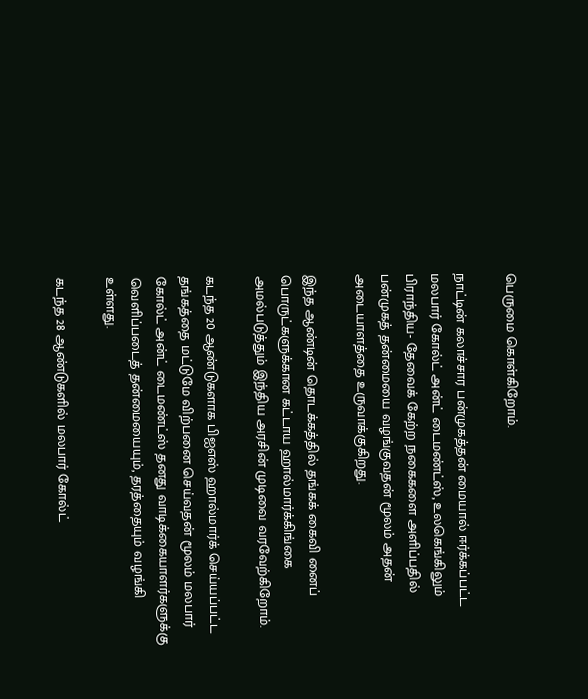பெருமை கொள்கிறோம்.

நாட்டின் கலாச்சார பன்முகத்தன் மையால் ஈர்க்கப்பட்ட மலபார் கோல்ட் அன்ட் டைமண்ட்ஸ், உலகெங்கிலும் பிராந்திய- தேவைக் கேற்ற நகைகளை அளிப்பதில் பன்முகத் தன்மையை வழங்குவதன் மூலம் அதன் அடையாளத்தை உருவாக்குகிறது.

இந்த ஆண்டின் தொடக்கத்தில் தங்கக் கைவி னைப் பொருட்களுக்கான கட்டாய ஹால்மார்க்கிங்கை அமல்படுத்தும் இந்திய அரசின் முடிவை வரவேற்கிறோம்.

கடந்த 20 ஆண்டுகளாக பிஐஎஸ் ஹால்மார்க் செய்யப்பட்ட தங்கத்தை மட்டுமே விற்பனை செய்வதன் மூலம் மலபார் கோல்ட் அன்ட் டைமண்ட்ஸ் தனது வாடிக்கையாளர்களுக்கு வெளிப்படைத் தன்மையையும், தரத்தையும் வழங்கி உள்ளது.

கடந்த 28 ஆண்டுகளில் மலபார் கோல்ட்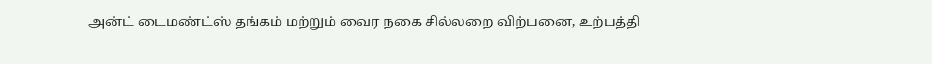அன்ட் டைமண்ட்ஸ் தங்கம் மற்றும் வைர நகை சில்லறை விற்பனை, உற்பத்தி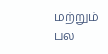மற்றும் பல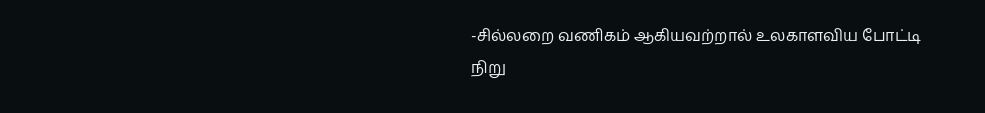-சில்லறை வணிகம் ஆகியவற்றால் உலகாளவிய போட்டி நிறு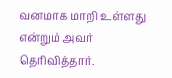வனமாக மாறி உள்ளது என்றும் அவர் தெரிவித்தார்.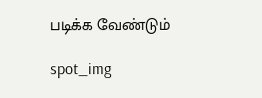படிக்க வேண்டும்

spot_img